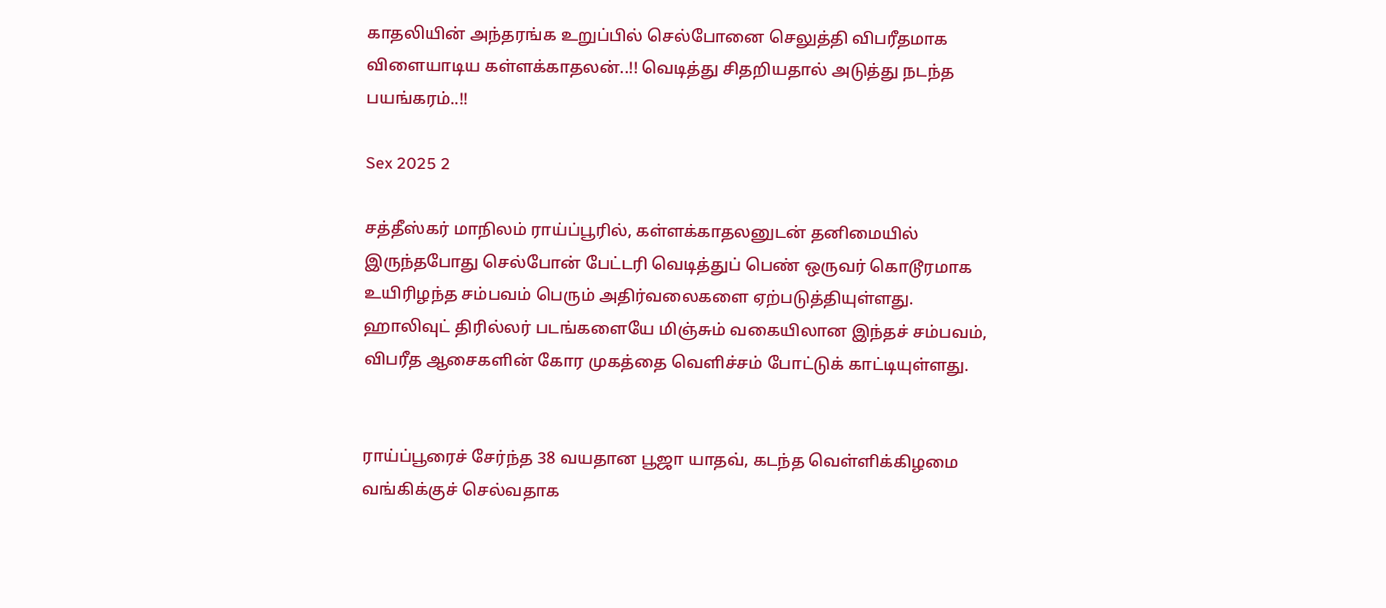காதலியின் அந்தரங்க உறுப்பில் செல்போனை செலுத்தி விபரீதமாக விளையாடிய கள்ளக்காதலன்..!! வெடித்து சிதறியதால் அடுத்து நடந்த பயங்கரம்..!!

Sex 2025 2

சத்தீஸ்கர் மாநிலம் ராய்ப்பூரில், கள்ளக்காதலனுடன் தனிமையில் இருந்தபோது செல்போன் பேட்டரி வெடித்துப் பெண் ஒருவர் கொடூரமாக உயிரிழந்த சம்பவம் பெரும் அதிர்வலைகளை ஏற்படுத்தியுள்ளது. ஹாலிவுட் திரில்லர் படங்களையே மிஞ்சும் வகையிலான இந்தச் சம்பவம், விபரீத ஆசைகளின் கோர முகத்தை வெளிச்சம் போட்டுக் காட்டியுள்ளது.


ராய்ப்பூரைச் சேர்ந்த 38 வயதான பூஜா யாதவ், கடந்த வெள்ளிக்கிழமை வங்கிக்குச் செல்வதாக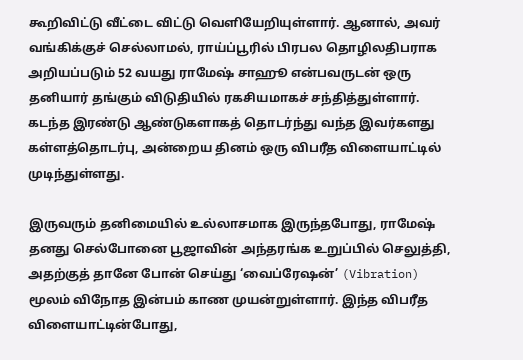கூறிவிட்டு வீட்டை விட்டு வெளியேறியுள்ளார். ஆனால், அவர் வங்கிக்குச் செல்லாமல், ராய்ப்பூரில் பிரபல தொழிலதிபராக அறியப்படும் 52 வயது ராமேஷ் சாஹூ என்பவருடன் ஒரு தனியார் தங்கும் விடுதியில் ரகசியமாகச் சந்தித்துள்ளார். கடந்த இரண்டு ஆண்டுகளாகத் தொடர்ந்து வந்த இவர்களது கள்ளத்தொடர்பு, அன்றைய தினம் ஒரு விபரீத விளையாட்டில் முடிந்துள்ளது.

இருவரும் தனிமையில் உல்லாசமாக இருந்தபோது, ராமேஷ் தனது செல்போனை பூஜாவின் அந்தரங்க உறுப்பில் செலுத்தி, அதற்குத் தானே போன் செய்து ‘வைப்ரேஷன்’ (Vibration) மூலம் விநோத இன்பம் காண முயன்றுள்ளார். இந்த விபரீத விளையாட்டின்போது,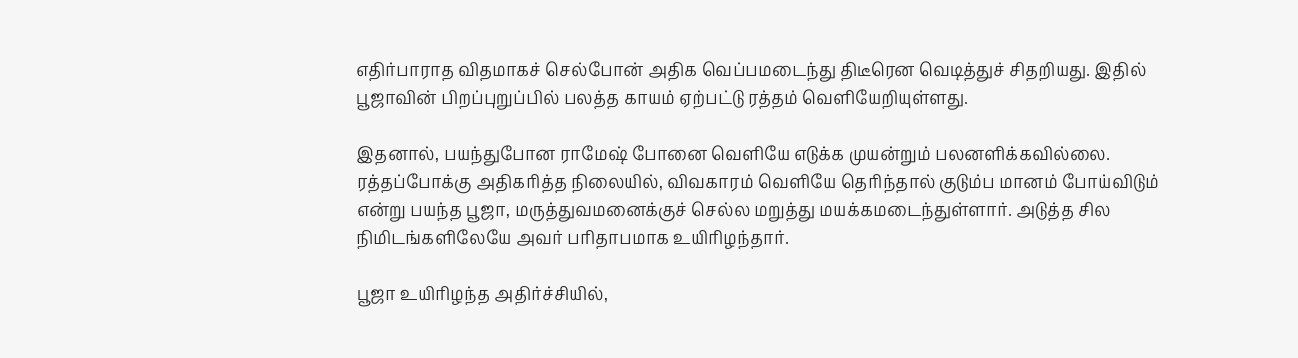எதிர்பாராத விதமாகச் செல்போன் அதிக வெப்பமடைந்து திடீரென வெடித்துச் சிதறியது. இதில் பூஜாவின் பிறப்புறுப்பில் பலத்த காயம் ஏற்பட்டு ரத்தம் வெளியேறியுள்ளது.

இதனால், பயந்துபோன ராமேஷ் போனை வெளியே எடுக்க முயன்றும் பலனளிக்கவில்லை. ரத்தப்போக்கு அதிகரித்த நிலையில், விவகாரம் வெளியே தெரிந்தால் குடும்ப மானம் போய்விடும் என்று பயந்த பூஜா, மருத்துவமனைக்குச் செல்ல மறுத்து மயக்கமடைந்துள்ளார். அடுத்த சில நிமிடங்களிலேயே அவர் பரிதாபமாக உயிரிழந்தார்.

பூஜா உயிரிழந்த அதிர்ச்சியில்,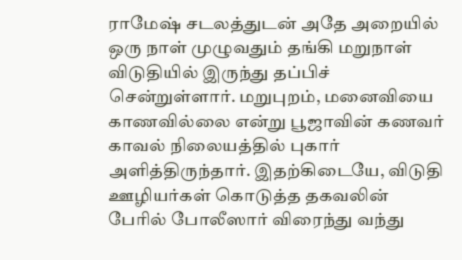ராமேஷ் சடலத்துடன் அதே அறையில் ஒரு நாள் முழுவதும் தங்கி மறுநாள் விடுதியில் இருந்து தப்பிச் சென்றுள்ளார். மறுபுறம், மனைவியை காணவில்லை என்று பூஜாவின் கணவர் காவல் நிலையத்தில் புகார் அளித்திருந்தார். இதற்கிடையே, விடுதி ஊழியர்கள் கொடுத்த தகவலின் பேரில் போலீஸார் விரைந்து வந்து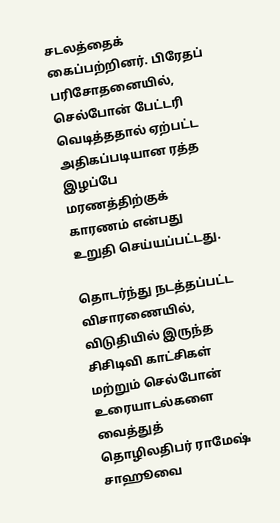சடலத்தைக் கைப்பற்றினர். பிரேதப் பரிசோதனையில், செல்போன் பேட்டரி வெடித்ததால் ஏற்பட்ட அதிகப்படியான ரத்த இழப்பே மரணத்திற்குக் காரணம் என்பது உறுதி செய்யப்பட்டது.

தொடர்ந்து நடத்தப்பட்ட விசாரணையில், விடுதியில் இருந்த சிசிடிவி காட்சிகள் மற்றும் செல்போன் உரையாடல்களை வைத்துத் தொழிலதிபர் ராமேஷ் சாஹூவை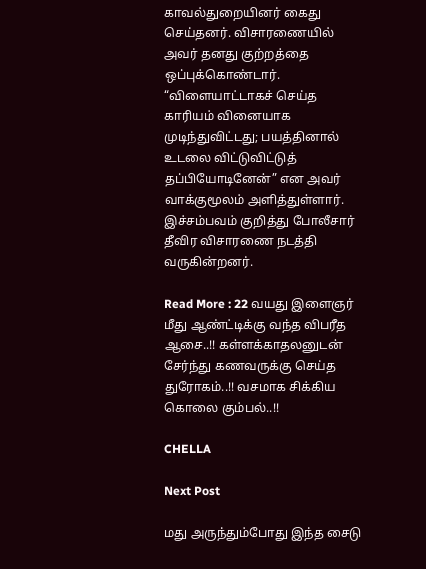காவல்துறையினர் கைது செய்தனர். விசாரணையில் அவர் தனது குற்றத்தை ஒப்புக்கொண்டார். “விளையாட்டாகச் செய்த காரியம் வினையாக முடிந்துவிட்டது; பயத்தினால் உடலை விட்டுவிட்டுத் தப்பியோடினேன்” என அவர் வாக்குமூலம் அளித்துள்ளார். இச்சம்பவம் குறித்து போலீசார் தீவிர விசாரணை நடத்தி வருகின்றனர்.

Read More : 22 வயது இளைஞர் மீது ஆண்ட்டிக்கு வந்த விபரீத ஆசை..!! கள்ளக்காதலனுடன் சேர்ந்து கணவருக்கு செய்த துரோகம்..!! வசமாக சிக்கிய கொலை கும்பல்..!!

CHELLA

Next Post

மது அருந்தும்போது இந்த சைடு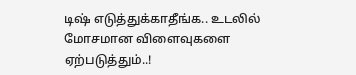டிஷ் எடுத்துக்காதீங்க.. உடலில் மோசமான விளைவுகளை ஏற்படுத்தும்..!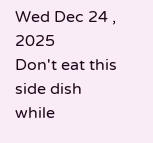Wed Dec 24 , 2025
Don't eat this side dish while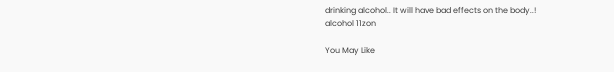drinking alcohol.. It will have bad effects on the body..!
alcohol 11zon

You May Like